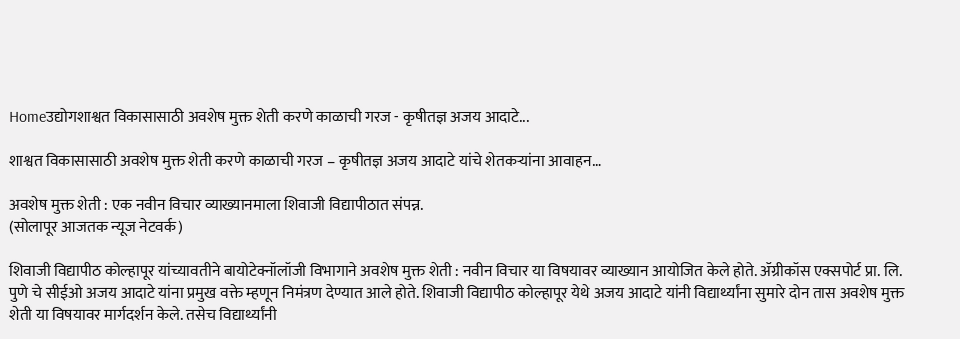Homeउद्योगशाश्वत विकासासाठी अवशेष मुक्त शेती करणे काळाची गरज - कृषीतज्ञ अजय आदाटे...

शाश्वत विकासासाठी अवशेष मुक्त शेती करणे काळाची गरज – कृषीतज्ञ अजय आदाटे यांचे शेतकऱ्यांना आवाहन…

अवशेष मुक्त शेती : एक नवीन विचार व्याख्यानमाला शिवाजी विद्यापीठात संपन्न.
(सोलापूर आजतक न्यूज नेटवर्क)

शिवाजी विद्यापीठ कोल्हापूर यांच्यावतीने बायोटेक्नॉलॉजी विभागाने अवशेष मुक्त शेती : नवीन विचार या विषयावर व्याख्यान आयोजित केले होते. ॲग्रीकॉस एक्सपोर्ट प्रा. लि. पुणे चे सीईओ अजय आदाटे यांना प्रमुख वक्ते म्हणून निमंत्रण देण्यात आले होते. शिवाजी विद्यापीठ कोल्हापूर येथे अजय आदाटे यांनी विद्यार्थ्यांना सुमारे दोन तास अवशेष मुक्त शेती या विषयावर मार्गदर्शन केले. तसेच विद्यार्थ्यांनी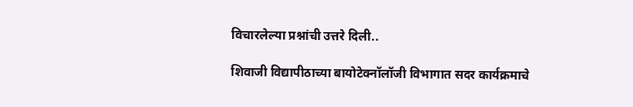विचारलेल्या प्रश्नांची उत्तरे दिली..

शिवाजी विद्यापीठाच्या बायोटेक्नॉलॉजी विभागात सदर कार्यक्रमाचे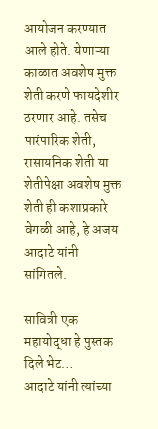आयोजन करण्यात आले होते. येणाऱ्या काळात अवशेष मुक्त शेती करणे फायदेशीर ठरणार आहे. तसेच पारंपारिक शेती, रासायनिक शेती या शेतीपेक्षा अवशेष मुक्त शेती ही कशाप्रकारे वेगळी आहे, हे अजय आदाटे यांनी सांगितले.

सावित्री एक महायोद्धा हे पुस्तक दिले भेट…
आदाटे यांनी त्यांच्या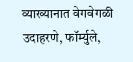व्याख्यानात वेगवेगळी उदाहरणे, फॉर्म्युले,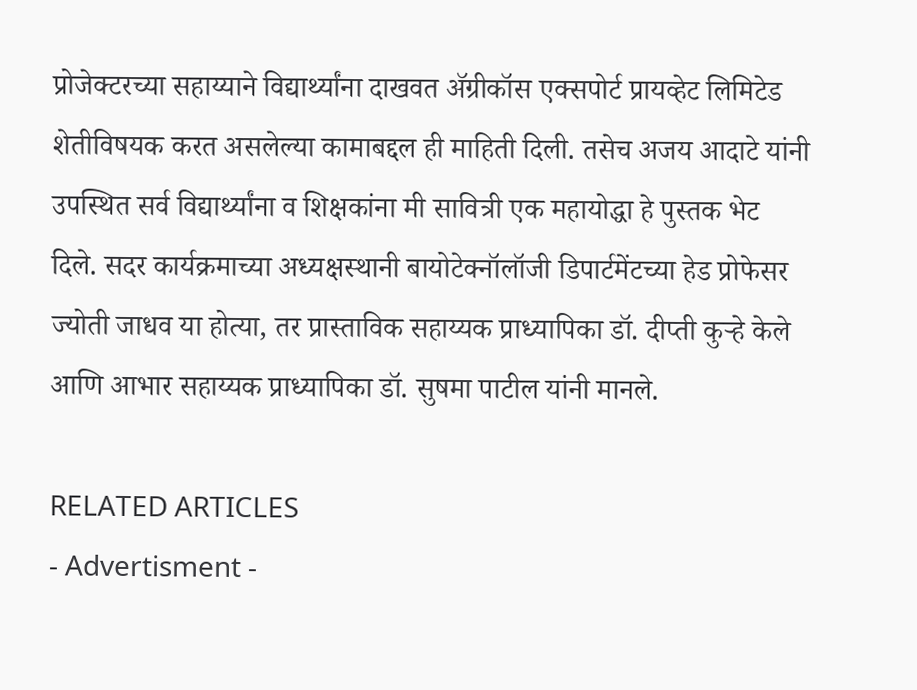प्रोजेक्टरच्या सहाय्याने विद्यार्थ्यांना दाखवत ॲग्रीकॉस एक्सपोर्ट प्रायव्हेट लिमिटेड शेतीविषयक करत असलेल्या कामाबद्दल ही माहिती दिली. तसेच अजय आदाटे यांनी उपस्थित सर्व विद्यार्थ्यांना व शिक्षकांना मी सावित्री एक महायोद्धा हे पुस्तक भेट दिले. सदर कार्यक्रमाच्या अध्यक्षस्थानी बायोटेक्नॉलॉजी डिपार्टमेंटच्या हेड प्रोफेसर ज्योती जाधव या होत्या, तर प्रास्ताविक सहाय्यक प्राध्यापिका डॉ. दीप्ती कुऱ्हे केले आणि आभार सहाय्यक प्राध्यापिका डॉ. सुषमा पाटील यांनी मानले.

RELATED ARTICLES
- Advertisment -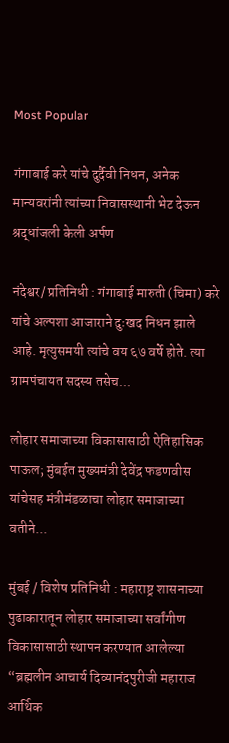Most Popular

गंगाबाई करे यांचे दुर्दैवी निधन, अनेक मान्यवरांनी त्यांच्या निवासस्थानी भेट देऊन श्रद्धांजली केली अर्पण

नंदेश्वर/ प्रतिनिधी : गंगाबाई मारुती (चिमा) करे यांचे अल्पशा आजाराने दुःखद निधन झाले आहे. मृत्युसमयी त्यांचे वय ६७ वर्षे होते. त्या ग्रामपंचायत सदस्य तसेच...

लोहार समाजाच्या विकासासाठी ऐतिहासिक पाऊल; मुंबईत मुख्यमंत्री देवेंद्र फडणवीस यांचेसह मंत्रीमंडळाचा लोहार समाजाच्या वतीने...

मुंबई / विशेष प्रतिनिधी : महाराष्ट्र शासनाच्या पुढाकारातून लोहार समाजाच्या सर्वांगीण विकासासाठी स्थापन करण्यात आलेल्या “ब्रह्मलीन आचार्य दिव्यानंदपुरीजी महाराज आर्थिक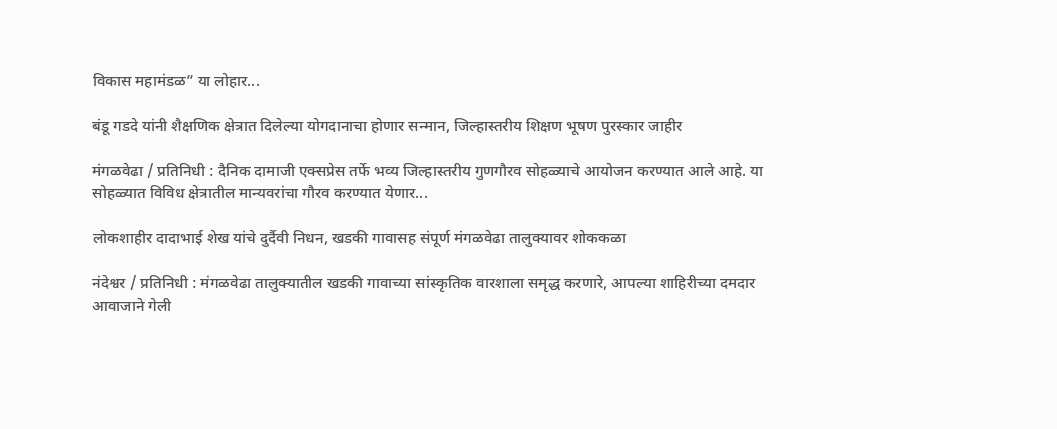विकास महामंडळ” या लोहार...

बंडू गडदे यांनी शैक्षणिक क्षेत्रात दिलेल्या योगदानाचा होणार सन्मान, जिल्हास्तरीय शिक्षण भूषण पुरस्कार जाहीर

मंगळवेढा / प्रतिनिधी : दैनिक दामाजी एक्सप्रेस तर्फे भव्य जिल्हास्तरीय गुणगौरव सोहळ्याचे आयोजन करण्यात आले आहे. या सोहळ्यात विविध क्षेत्रातील मान्यवरांचा गौरव करण्यात येणार...

लोकशाहीर दादाभाई शेख यांचे दुर्दैवी निधन, खडकी गावासह संपूर्ण मंगळवेढा तालुक्यावर शोककळा

नंदेश्वर / प्रतिनिधी : मंगळवेढा तालुक्यातील खडकी गावाच्या सांस्कृतिक वारशाला समृद्ध करणारे, आपल्या शाहिरीच्या दमदार आवाजाने गेली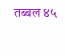तब्बल ४५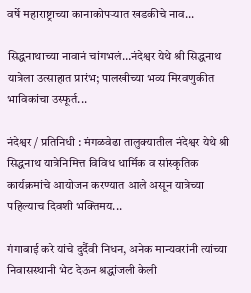वर्षे महाराष्ट्राच्या कानाकोपऱ्यात खडकीचे नाव...

सिद्धनाथाच्या नावानं चांगभलं…नंदेश्वर येथे श्री सिद्धनाथ यात्रेला उत्साहात प्रारंभ; पालखीच्या भव्य मिरवणुकीत भाविकांचा उस्फूर्त...

नंदेश्वर / प्रतिनिधी : मंगळवेढा तालुक्यातील नंदेश्वर येथे श्री सिद्धनाथ यात्रेनिमित्त विविध धार्मिक व सांस्कृतिक कार्यक्रमांचे आयोजन करण्यात आले असून यात्रेच्या पहिल्याच दिवशी भक्तिमय...

गंगाबाई करे यांचे दुर्दैवी निधन, अनेक मान्यवरांनी त्यांच्या निवासस्थानी भेट देऊन श्रद्धांजली केली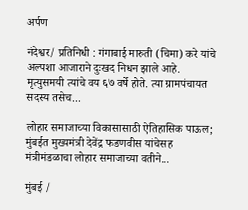अर्पण

नंदेश्वर/ प्रतिनिधी : गंगाबाई मारुती (चिमा) करे यांचे अल्पशा आजाराने दुःखद निधन झाले आहे. मृत्युसमयी त्यांचे वय ६७ वर्षे होते. त्या ग्रामपंचायत सदस्य तसेच...

लोहार समाजाच्या विकासासाठी ऐतिहासिक पाऊल; मुंबईत मुख्यमंत्री देवेंद्र फडणवीस यांचेसह मंत्रीमंडळाचा लोहार समाजाच्या वतीने...

मुंबई /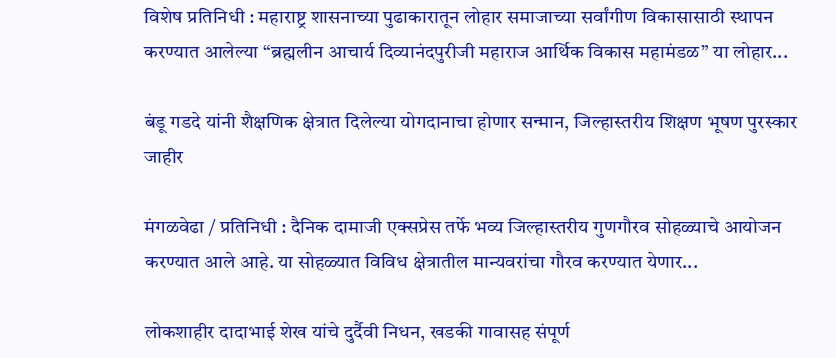विशेष प्रतिनिधी : महाराष्ट्र शासनाच्या पुढाकारातून लोहार समाजाच्या सर्वांगीण विकासासाठी स्थापन करण्यात आलेल्या “ब्रह्मलीन आचार्य दिव्यानंदपुरीजी महाराज आर्थिक विकास महामंडळ” या लोहार...

बंडू गडदे यांनी शैक्षणिक क्षेत्रात दिलेल्या योगदानाचा होणार सन्मान, जिल्हास्तरीय शिक्षण भूषण पुरस्कार जाहीर

मंगळवेढा / प्रतिनिधी : दैनिक दामाजी एक्सप्रेस तर्फे भव्य जिल्हास्तरीय गुणगौरव सोहळ्याचे आयोजन करण्यात आले आहे. या सोहळ्यात विविध क्षेत्रातील मान्यवरांचा गौरव करण्यात येणार...

लोकशाहीर दादाभाई शेख यांचे दुर्दैवी निधन, खडकी गावासह संपूर्ण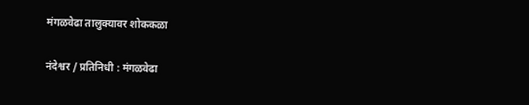मंगळवेढा तालुक्यावर शोककळा

नंदेश्वर / प्रतिनिधी : मंगळवेढा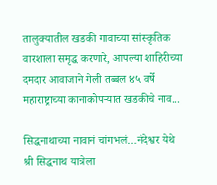तालुक्यातील खडकी गावाच्या सांस्कृतिक वारशाला समृद्ध करणारे, आपल्या शाहिरीच्या दमदार आवाजाने गेली तब्बल ४५ वर्षे महाराष्ट्राच्या कानाकोपऱ्यात खडकीचे नाव...

सिद्धनाथाच्या नावानं चांगभलं…नंदेश्वर येथे श्री सिद्धनाथ यात्रेला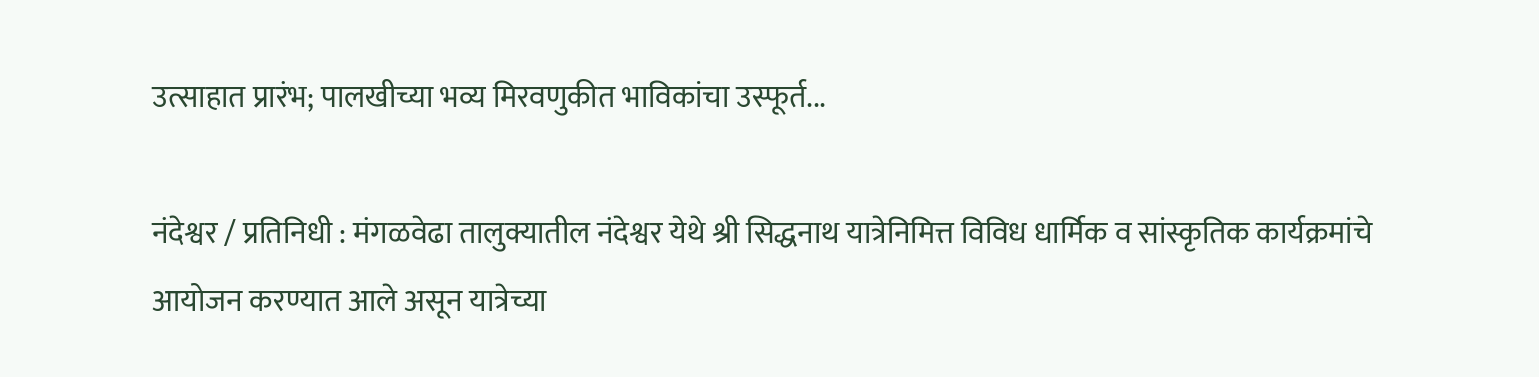उत्साहात प्रारंभ; पालखीच्या भव्य मिरवणुकीत भाविकांचा उस्फूर्त...

नंदेश्वर / प्रतिनिधी : मंगळवेढा तालुक्यातील नंदेश्वर येथे श्री सिद्धनाथ यात्रेनिमित्त विविध धार्मिक व सांस्कृतिक कार्यक्रमांचे आयोजन करण्यात आले असून यात्रेच्या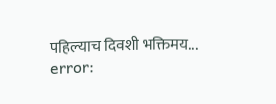पहिल्याच दिवशी भक्तिमय...
error: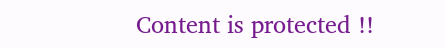Content is protected !!